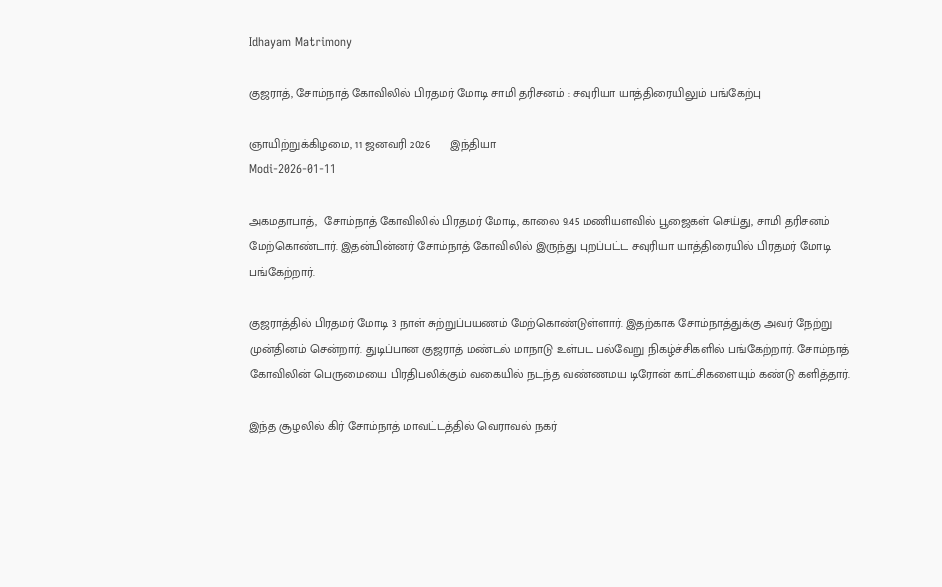Idhayam Matrimony

குஜராத், சோம்நாத் கோவிலில் பிரதமர் மோடி சாமி தரிசனம் : சவுரியா யாத்திரையிலும் பங்கேற்பு

ஞாயிற்றுக்கிழமை, 11 ஜனவரி 2026      இந்தியா
Modi-2026-01-11

அகமதாபாத்,  சோம்நாத் கோவிலில் பிரதமர் மோடி, காலை 9.45 மணியளவில் பூஜைகள் செய்து, சாமி தரிசனம் மேற்கொண்டார். இதன்பின்னர் சோம்நாத் கோவிலில் இருந்து புறப்பட்ட சவுரியா யாத்திரையில் பிரதமர் மோடி பங்கேற்றார்.

குஜராத்தில் பிரதமர் மோடி 3 நாள் சுற்றுப்பயணம் மேற்கொண்டுள்ளார். இதற்காக சோம்நாத்துக்கு அவர் நேற்று முன்தினம் சென்றார். துடிப்பான குஜராத் மண்டல் மாநாடு உள்பட பல்வேறு நிகழ்ச்சிகளில் பங்கேற்றார். சோம்நாத் கோவிலின் பெருமையை பிரதிபலிக்கும் வகையில் நடந்த வண்ணமய டிரோன் காட்சிகளையும் கண்டு களித்தார்.

இந்த சூழலில் கிர் சோம்நாத் மாவட்டத்தில் வெராவல் நகர்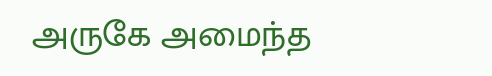அருகே அமைந்த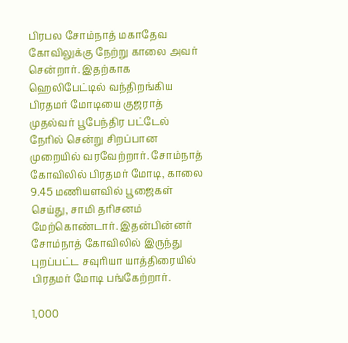பிரபல சோம்நாத் மகாதேவ கோவிலுக்கு நேற்று காலை அவர் சென்றார். இதற்காக ஹெலிபேட்டில் வந்திறங்கிய பிரதமர் மோடியை குஜராத் முதல்வர் பூபேந்திர பட்டேல் நேரில் சென்று சிறப்பான முறையில் வரவேற்றார். சோம்நாத் கோவிலில் பிரதமர் மோடி, காலை 9.45 மணியளவில் பூஜைகள் செய்து, சாமி தரிசனம் மேற்கொண்டார். இதன்பின்னர் சோம்நாத் கோவிலில் இருந்து புறப்பட்ட சவுரியா யாத்திரையில் பிரதமர் மோடி பங்கேற்றார்.

1,000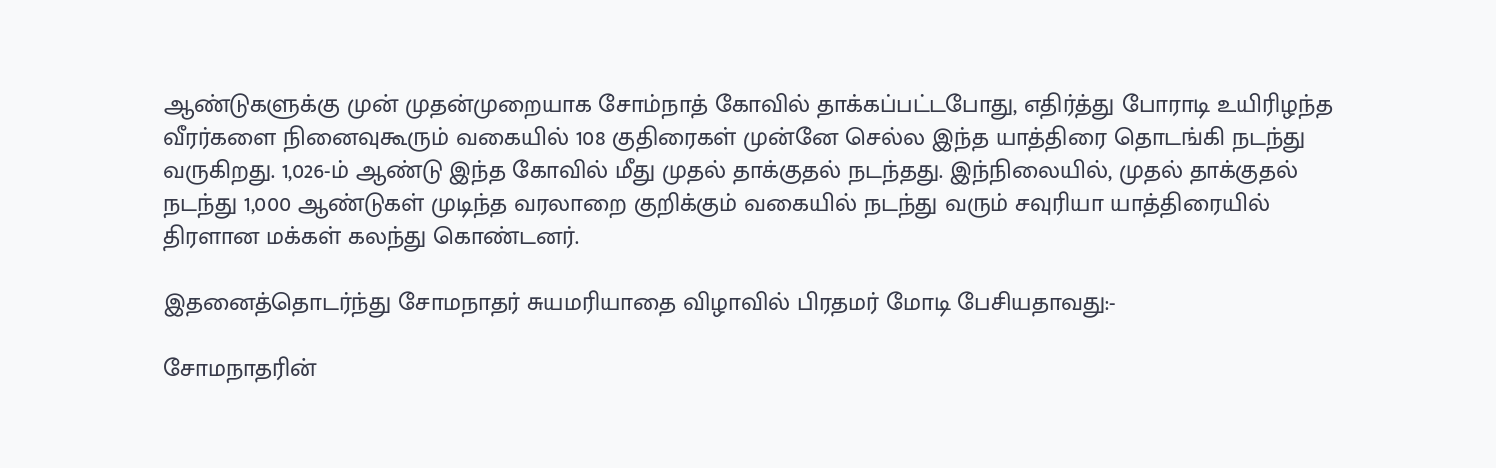ஆண்டுகளுக்கு முன் முதன்முறையாக சோம்நாத் கோவில் தாக்கப்பட்டபோது, எதிர்த்து போராடி உயிரிழந்த வீரர்களை நினைவுகூரும் வகையில் 108 குதிரைகள் முன்னே செல்ல இந்த யாத்திரை தொடங்கி நடந்து வருகிறது. 1,026-ம் ஆண்டு இந்த கோவில் மீது முதல் தாக்குதல் நடந்தது. இந்நிலையில், முதல் தாக்குதல் நடந்து 1,000 ஆண்டுகள் முடிந்த வரலாறை குறிக்கும் வகையில் நடந்து வரும் சவுரியா யாத்திரையில் திரளான மக்கள் கலந்து கொண்டனர்.

இதனைத்தொடர்ந்து சோமநாதர் சுயமரியாதை விழாவில் பிரதமர் மோடி பேசியதாவது:-

சோமநாதரின்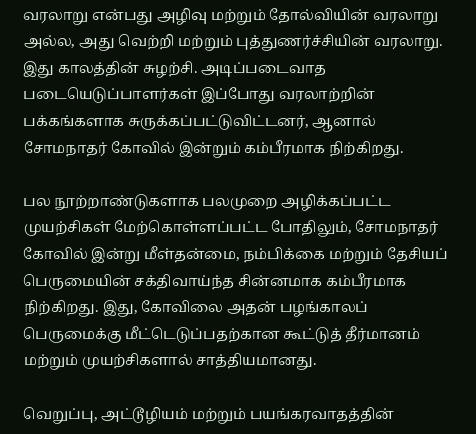வரலாறு என்பது அழிவு மற்றும் தோல்வியின் வரலாறு அல்ல, அது வெற்றி மற்றும் புத்துணர்ச்சியின் வரலாறு. இது காலத்தின் சுழற்சி. அடிப்படைவாத படையெடுப்பாளர்கள் இப்போது வரலாற்றின் பக்கங்களாக சுருக்கப்பட்டுவிட்டனர், ஆனால் சோமநாதர் கோவில் இன்றும் கம்பீரமாக நிற்கிறது.

பல நூற்றாண்டுகளாக பலமுறை அழிக்கப்பட்ட முயற்சிகள் மேற்கொள்ளப்பட்ட போதிலும், சோமநாதர் கோவில் இன்று மீள்தன்மை, நம்பிக்கை மற்றும் தேசியப் பெருமையின் சக்திவாய்ந்த சின்னமாக கம்பீரமாக நிற்கிறது. இது, கோவிலை அதன் பழங்காலப் பெருமைக்கு மீட்டெடுப்பதற்கான கூட்டுத் தீர்மானம் மற்றும் முயற்சிகளால் சாத்தியமானது.

வெறுப்பு, அட்டூழியம் மற்றும் பயங்கரவாதத்தின்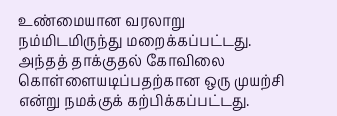உண்மையான வரலாறு நம்மிடமிருந்து மறைக்கப்பட்டது. அந்தத் தாக்குதல் கோவிலை கொள்ளையடிப்பதற்கான ஒரு முயற்சி என்று நமக்குக் கற்பிக்கப்பட்டது.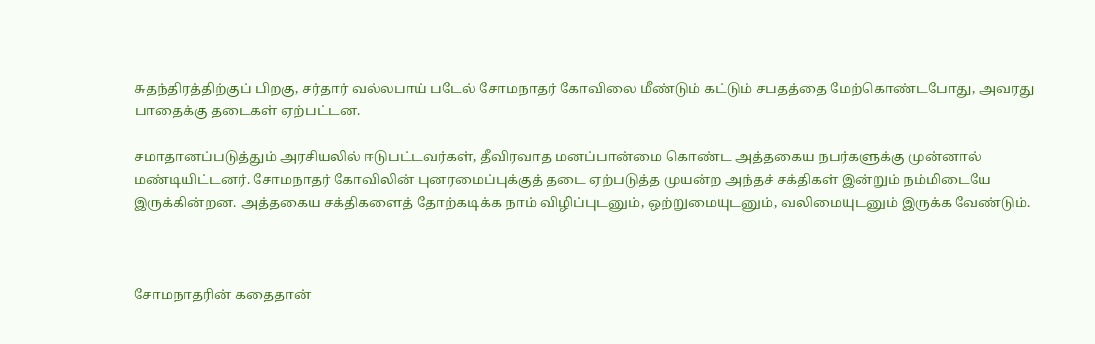சுதந்திரத்திற்குப் பிறகு, சர்தார் வல்லபாய் படேல் சோமநாதர் கோவிலை மீண்டும் கட்டும் சபதத்தை மேற்கொண்டபோது, அவரது பாதைக்கு தடைகள் ஏற்பட்டன.

சமாதானப்படுத்தும் அரசியலில் ஈடுபட்டவர்கள், தீவிரவாத மனப்பான்மை கொண்ட அத்தகைய நபர்களுக்கு முன்னால் மண்டியிட்டனர். சோமநாதர் கோவிலின் புனரமைப்புக்குத் தடை ஏற்படுத்த முயன்ற அந்தச் சக்திகள் இன்றும் நம்மிடையே இருக்கின்றன. அத்தகைய சக்திகளைத் தோற்கடிக்க நாம் விழிப்புடனும், ஒற்றுமையுடனும், வலிமையுடனும் இருக்க வேண்டும்.



சோமநாதரின் கதைதான்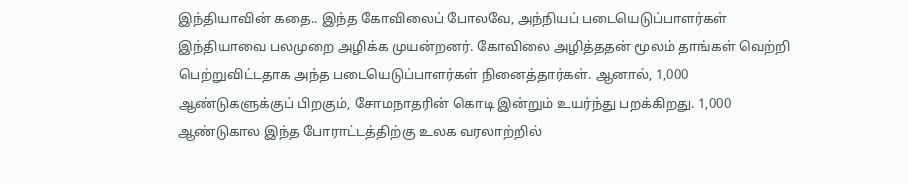இந்தியாவின் கதை.. இந்த கோவிலைப் போலவே, அந்நியப் படையெடுப்பாளர்கள் இந்தியாவை பலமுறை அழிக்க முயன்றனர். கோவிலை அழித்ததன் மூலம் தாங்கள் வெற்றி பெற்றுவிட்டதாக அந்த படையெடுப்பாளர்கள் நினைத்தார்கள். ஆனால், 1,000 ஆண்டுகளுக்குப் பிறகும், சோமநாதரின் கொடி இன்றும் உயர்ந்து பறக்கிறது. 1,000 ஆண்டுகால இந்த போராட்டத்திற்கு உலக வரலாற்றில்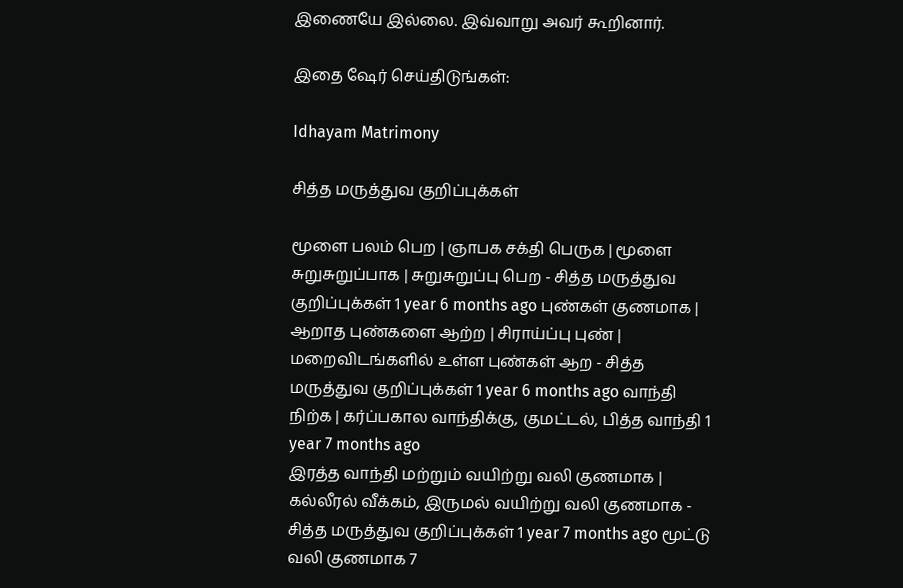இணையே இல்லை. இவ்வாறு அவர் கூறினார்.

இதை ஷேர் செய்திடுங்கள்:

Idhayam Matrimony

சித்த மருத்துவ குறிப்புக்கள்

மூளை பலம் பெற | ஞாபக சக்தி பெருக | மூளை சுறுசுறுப்பாக | சுறுசுறுப்பு பெற - சித்த மருத்துவ குறிப்புக்கள் 1 year 6 months ago புண்கள் குணமாக | ஆறாத புண்களை ஆற்ற | சிராய்ப்பு புண் | மறைவிடங்களில் உள்ள புண்கள் ஆற - சித்த மருத்துவ குறிப்புக்கள் 1 year 6 months ago வாந்தி நிற்க | கர்ப்பகால வாந்திக்கு, குமட்டல், பித்த வாந்தி 1 year 7 months ago
இரத்த வாந்தி மற்றும் வயிற்று வலி குணமாக | கல்லீரல் வீக்கம், இருமல் வயிற்று வலி குணமாக - சித்த மருத்துவ குறிப்புக்கள் 1 year 7 months ago மூட்டு வலி குணமாக 7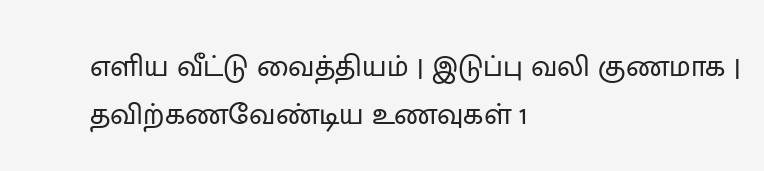எளிய வீட்டு வைத்தியம் | இடுப்பு வலி குணமாக | தவிற்கணவேண்டிய உணவுகள் 1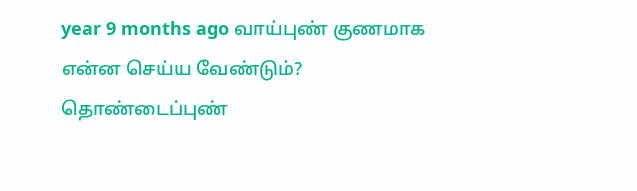year 9 months ago வாய்புண் குணமாக என்ன செய்ய வேண்டும்? தொண்டைப்புண்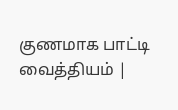குணமாக பாட்டி வைத்தியம் |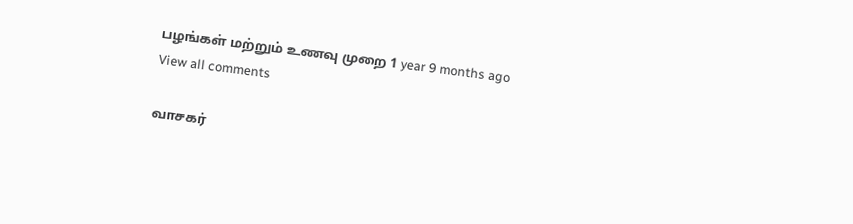பழங்கள் மற்றும் உணவு முறை 1 year 9 months ago
View all comments

வாசகர்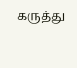கருத்து